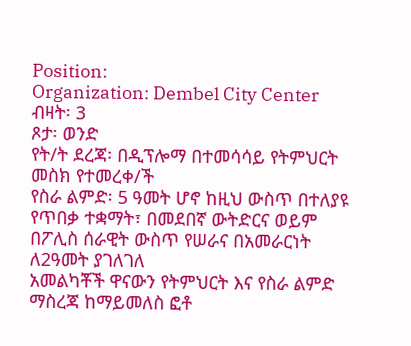Position:
Organization: Dembel City Center
ብዛት፡ 3
ጾታ፡ ወንድ
የት/ት ደረጃ፡ በዲፕሎማ በተመሳሳይ የትምህርት መስክ የተመረቀ/ች
የስራ ልምድ፡ 5 ዓመት ሆኖ ከዚህ ውስጥ በተለያዩ የጥበቃ ተቋማት፣ በመደበኛ ውትድርና ወይም በፖሊስ ሰራዊት ውስጥ የሠራና በአመራርነት ለ2ዓመት ያገለገለ
አመልካቾች ዋናውን የትምህርት እና የስራ ልምድ ማስረጃ ከማይመለስ ፎቶ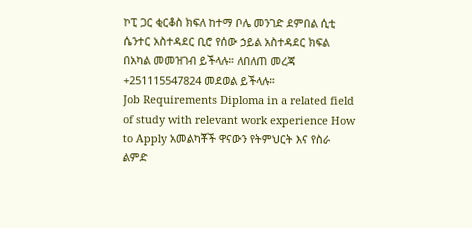ኮፒ ጋር ቂርቆስ ክፍለ ከተማ ቦሌ መንገድ ደምበል ሲቲ ሴንተር አስተዳደር ቢሮ የሰው ኃይል አስተዳደር ክፍል በአካል መመዝገብ ይችላሉ። ለበለጠ መረጃ +251115547824 መደወል ይችላሉ።
Job Requirements Diploma in a related field of study with relevant work experience How to Apply አመልካቾች ዋናውን የትምህርት እና የስራ ልምድ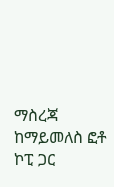ማስረጃ ከማይመለስ ፎቶ ኮፒ ጋር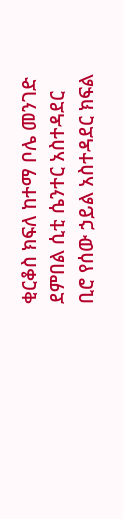ቂርቆስ ክፍለ ከተማ ቦሌ መንገድ ደምበል ሲቲ ሴንተር አስተዳደር ቢሮ የሰው ኃይል አስተዳደር ክፍል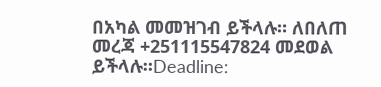በአካል መመዝገብ ይችላሉ። ለበለጠ መረጃ +251115547824 መደወል ይችላሉ።Deadline: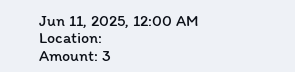Jun 11, 2025, 12:00 AM
Location:
Amount: 3